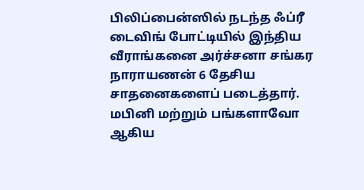பிலிப்பைன்ஸில் நடந்த ஃப்ரீ டைவிங் போட்டியில் இந்திய வீராங்கனை அர்ச்சனா சங்கர நாராயணன் 6 தேசிய சாதனைகளைப் படைத்தார். மபினி மற்றும் பங்களாவோ ஆகிய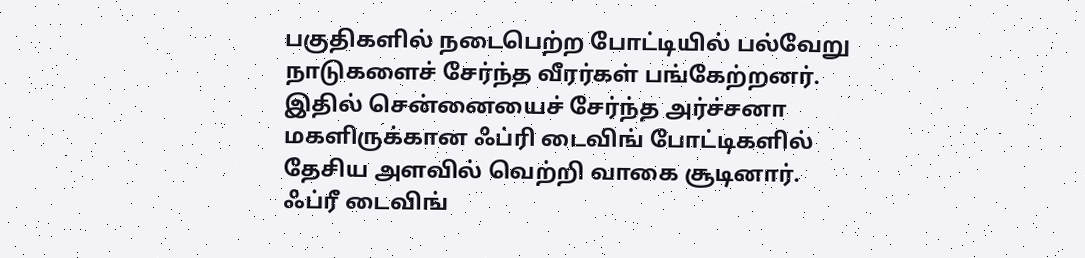பகுதிகளில் நடைபெற்ற போட்டியில் பல்வேறு நாடுகளைச் சேர்ந்த வீரர்கள் பங்கேற்றனர். இதில் சென்னையைச் சேர்ந்த அர்ச்சனா மகளிருக்கான ஃப்ரி டைவிங் போட்டிகளில் தேசிய அளவில் வெற்றி வாகை சூடினார். ஃப்ரீ டைவிங்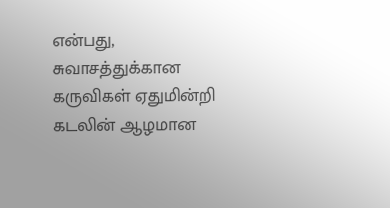என்பது, சுவாசத்துக்கான கருவிகள் ஏதுமின்றி கடலின் ஆழமான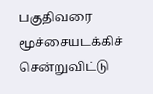பகுதிவரை மூச்சையடக்கிச் சென்றுவிட்டு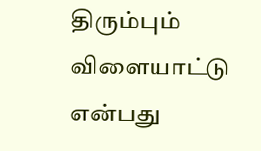திரும்பும் விளையாட்டு என்பது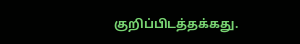குறிப்பிடத்தக்கது.